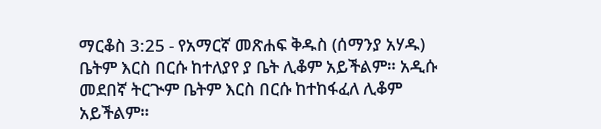ማርቆስ 3:25 - የአማርኛ መጽሐፍ ቅዱስ (ሰማንያ አሃዱ) ቤትም እርስ በርሱ ከተለያየ ያ ቤት ሊቆም አይችልም። አዲሱ መደበኛ ትርጒም ቤትም እርስ በርሱ ከተከፋፈለ ሊቆም አይችልም።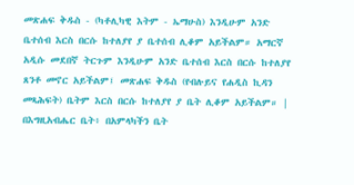መጽሐፍ ቅዱስ - (ካቶሊካዊ እትም - ኤማሁስ) እንዲሁም አንድ ቤተሰብ እርስ በርሱ ከተለያየ ያ ቤተሰብ ሊቆም አይችልም። አማርኛ አዲሱ መደበኛ ትርጉም እንዲሁም አንድ ቤተሰብ እርስ በርሱ ከተለያየ ጸንቶ መኖር አይችልም፤ መጽሐፍ ቅዱስ (የብሉይና የሐዲስ ኪዳን መጻሕፍት) ቤትም እርስ በርሱ ከተለያየ ያ ቤት ሊቆም አይችልም። |
በእግዚአብሔር ቤት፥ በአምላካችን ቤት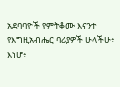አደባባዮች የምትቆሙ እናንተ የእግዚአብሔር ባሪያዎች ሁላችሁ፥ እነሆ፥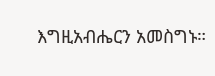እግዚአብሔርን አመስግኑ።